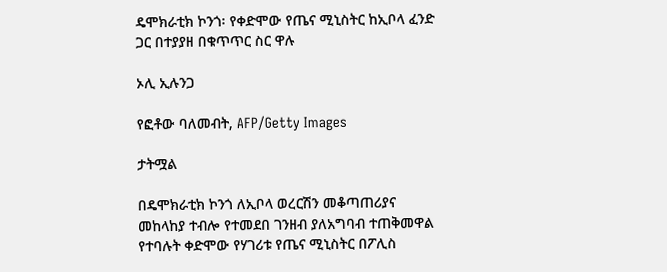ዴሞክራቲክ ኮንጎ፡ የቀድሞው የጤና ሚኒስትር ከኢቦላ ፈንድ ጋር በተያያዘ በቁጥጥር ስር ዋሉ

ኦሊ ኢሉንጋ

የፎቶው ባለመብት, AFP/Getty Images

ታትሟል

በዴሞክራቲክ ኮንጎ ለኢቦላ ወረርሽን መቆጣጠሪያና መከላከያ ተብሎ የተመደበ ገንዘብ ያለአግባብ ተጠቅመዋል የተባሉት ቀድሞው የሃገሪቱ የጤና ሚኒስትር በፖሊስ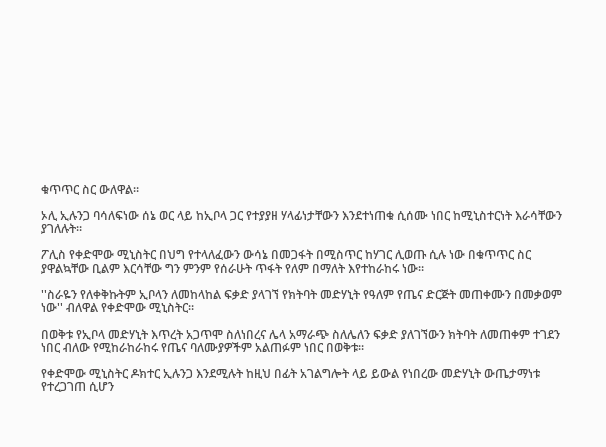ቁጥጥር ስር ውለዋል።

ኦሊ ኢሉንጋ ባሳለፍነው ሰኔ ወር ላይ ከኢቦላ ጋር የተያያዘ ሃላፊነታቸውን እንደተነጠቁ ሲሰሙ ነበር ከሚኒስተርነት እራሳቸውን ያገለሉት።

ፖሊስ የቀድሞው ሚኒስትር በህግ የተላለፈውን ውሳኔ በመጋፋት በሚስጥር ከሃገር ሊወጡ ሲሉ ነው በቁጥጥር ስር ያዋልኳቸው ቢልም እርሳቸው ግን ምንም የሰራሁት ጥፋት የለም በማለት እየተከራከሩ ነው።

''ስራዬን የለቀቅኩትም ኢቦላን ለመከላከል ፍቃድ ያላገኘ የክትባት መድሃኒት የዓለም የጤና ድርጅት መጠቀሙን በመቃወም ነው'' ብለዋል የቀድሞው ሚኒስትር።

በወቅቱ የኢቦላ መድሃኒት እጥረት አጋጥሞ ስለነበረና ሌላ አማራጭ ስለሌለን ፍቃድ ያለገኘውን ክትባት ለመጠቀም ተገደን ነበር ብለው የሚከራከራከሩ የጤና ባለሙያዎችም አልጠፉም ነበር በወቅቱ።

የቀድሞው ሚኒስትር ዶክተር ኢሉንጋ እንደሚሉት ከዚህ በፊት አገልግሎት ላይ ይውል የነበረው መድሃኒት ውጤታማነቱ የተረጋገጠ ሲሆን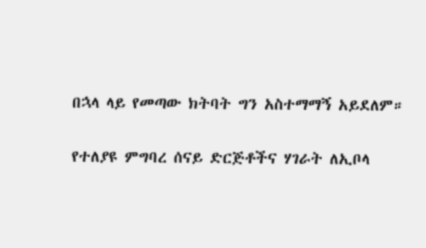በኋላ ላይ የመጣው ክትባት ግን አስተማማኝ አይደለም።

የተለያዩ ምግባረ ሰናይ ድርጅቶችና ሃገራት ለኢቦላ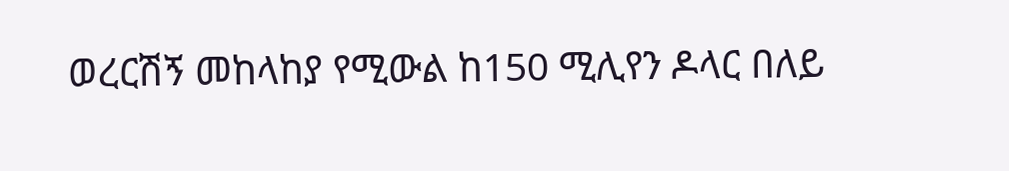ወረርሽኝ መከላከያ የሚውል ከ150 ሚሊየን ዶላር በለይ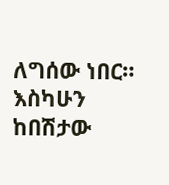ለግሰው ነበር። እስካሁን ከበሽታው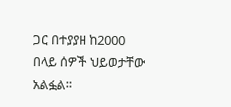ጋር በተያያዘ ከ2000 በላይ ሰዎች ህይወታቸው አልፏል።